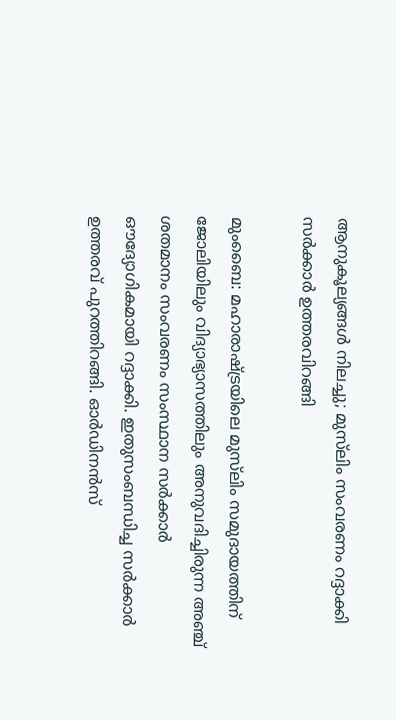ആനുകൂല്യങ്ങൾ നിലച്ചു; മുസ്‌ലിം സംവരണം റദ്ദാക്കി സർക്കാർ ഉത്തരവിറങ്ങി

മുംബൈ: മഹാരാഷ്ട്രയിലെ മുസ്‌ലിം സമുദായത്തിന് ജോലിയിലും വിദ്യാഭ്യാസത്തിലും അനുവദിച്ചിരുന്ന അഞ്ച് ശതമാനം സംവരണം സംസ്ഥാന സർക്കാർ ഔദ്യോഗികമായി റദ്ദാക്കി. ഇതുസംബന്ധിച്ച സർക്കാർ ഉത്തരവ് പുറത്തിറങ്ങി. ഓർഡിനൻസ്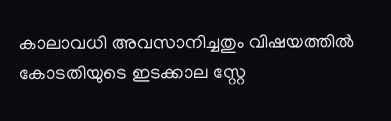കാലാവധി അവസാനിച്ചതും വിഷയത്തിൽ കോടതിയുടെ ഇടക്കാല സ്റ്റേ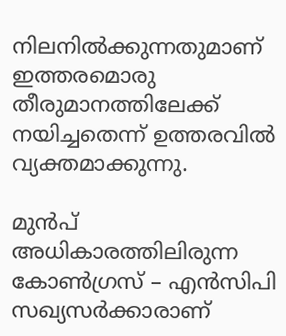നിലനിൽക്കുന്നതുമാണ് ഇത്തരമൊരു തീരുമാനത്തിലേക്ക് നയിച്ചതെന്ന് ഉത്തരവിൽ വ്യക്തമാക്കുന്നു.

മുൻപ് അധികാരത്തിലിരുന്ന കോൺഗ്രസ് – എൻസിപി സഖ്യസർക്കാരാണ്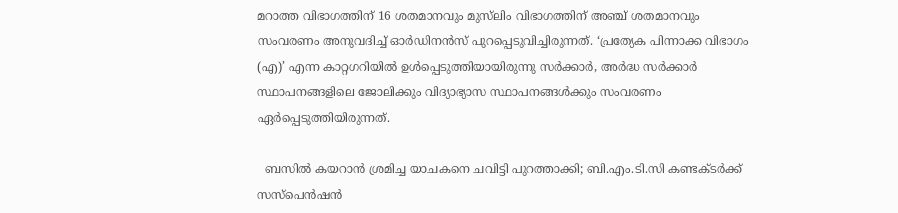മറാത്ത വിഭാഗത്തിന് 16 ശതമാനവും മുസ്‌ലിം വിഭാഗത്തിന് അഞ്ച് ശതമാനവും സംവരണം അനുവദിച്ച് ഓർഡിനൻസ് പുറപ്പെടുവിച്ചിരുന്നത്. ‘പ്രത്യേക പിന്നാക്ക വിഭാഗം (എ)’ എന്ന കാറ്റഗറിയിൽ ഉൾപ്പെടുത്തിയായിരുന്നു സർക്കാർ, അർദ്ധ സർക്കാർ സ്ഥാപനങ്ങളിലെ ജോലിക്കും വിദ്യാഭ്യാസ സ്ഥാപനങ്ങൾക്കും സംവരണം ഏർപ്പെടുത്തിയിരുന്നത്.

  ബസിൽ കയറാൻ ശ്രമിച്ച യാചകനെ ചവിട്ടി പുറത്താക്കി; ബി.എം.ടി.സി കണ്ടക്ടർക്ക് സസ്പെൻഷൻ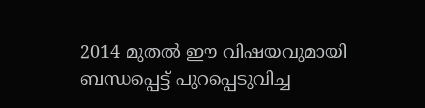2014 മുതൽ ഈ വിഷയവുമായി ബന്ധപ്പെട്ട് പുറപ്പെടുവിച്ച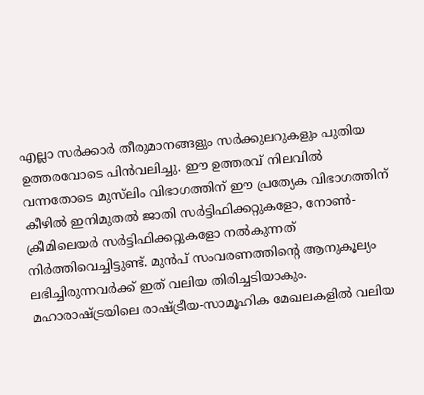എല്ലാ സർക്കാർ തീരുമാനങ്ങളും സർക്കുലറുകളും പുതിയ ഉത്തരവോടെ പിൻവലിച്ചു. ഈ ഉത്തരവ് നിലവിൽ വന്നതോടെ മുസ്‌ലിം വിഭാഗത്തിന് ഈ പ്രത്യേക വിഭാഗത്തിന് കീഴിൽ ഇനിമുതൽ ജാതി സർട്ടിഫിക്കറ്റുകളോ, നോൺ-ക്രീമിലെയർ സർട്ടിഫിക്കറ്റുകളോ നൽകുന്നത് നിർത്തിവെച്ചിട്ടുണ്ട്. മുൻപ് സംവരണത്തിന്റെ ആനുകൂല്യം ലഭിച്ചിരുന്നവർക്ക് ഇത് വലിയ തിരിച്ചടിയാകും. മഹാരാഷ്ട്രയിലെ രാഷ്ട്രീയ-സാമൂഹിക മേഖലകളിൽ വലിയ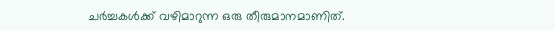ചർച്ചകൾക്ക് വഴിമാറുന്ന ഒരു തീരുമാനമാണിത്.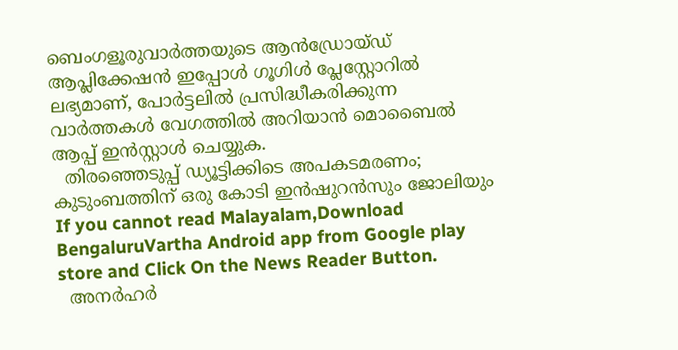ബെംഗളൂരുവാർത്തയുടെ ആൻഡ്രോയ്ഡ് ആപ്ലിക്കേഷൻ ഇപ്പോൾ ഗൂഗിൾ പ്ലേസ്റ്റോറിൽ ലഭ്യമാണ്, പോർട്ടലിൽ പ്രസിദ്ധീകരിക്കുന്ന വാർത്തകൾ വേഗത്തിൽ അറിയാൻ മൊബൈൽ ആപ്പ് ഇൻസ്റ്റാൾ ചെയ്യുക.
  തിരഞ്ഞെടുപ്പ് ഡ്യൂട്ടിക്കിടെ അപകടമരണം; കുടുംബത്തിന് ഒരു കോടി ഇൻഷുറൻസും ജോലിയും
If you cannot read Malayalam,Download BengaluruVartha Android app from Google play store and Click On the News Reader Button.
  അനർഹർ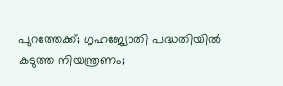പുറത്തേക്ക്; ഗൃഹജ്യോതി പദ്ധതിയിൽ കടുത്ത നിയന്ത്രണം;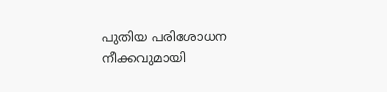പുതിയ പരിശോധന നീക്കവുമായി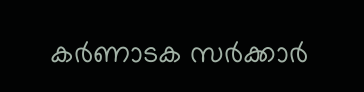കർണാടക സർക്കാർ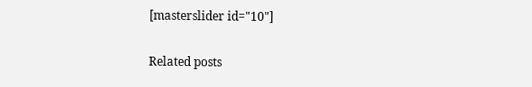[masterslider id="10"]

Related posts